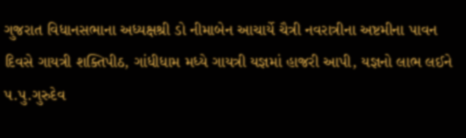ગુજરાત વિધાનસભાના અધ્યક્ષશ્રી ડો નીમાબેન આચાર્યે ચૈત્રી નવરાત્રીના અષ્ટમીના પાવન દિવસે ગાયત્રી શક્તિપીઠ, ગાંધીધામ મધ્યે ગાયત્રી યજ્ઞમાં હાજરી આપી, યજ્ઞનો લાભ લઈને પ.પુ.ગુરુદેવ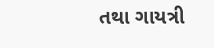તથા ગાયત્રી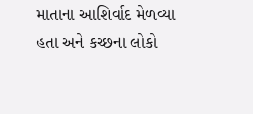માતાના આશિર્વાદ મેળવ્યા હતા અને કચ્છના લોકો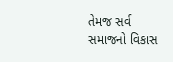તેમજ સર્વ સમાજનો વિકાસ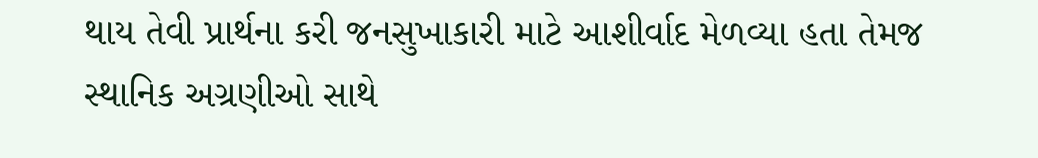થાય તેવી પ્રાર્થના કરી જનસુખાકારી માટે આશીર્વાદ મેળવ્યા હતા તેમજ સ્થાનિક અગ્રણીઓ સાથે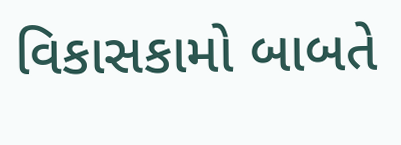વિકાસકામો બાબતે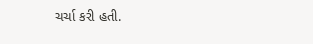ચર્ચા કરી હતી.